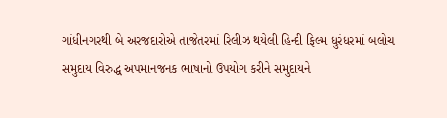ગાંધીનગરથી બે અરજદારોએ તાજેતરમાં રિલીઝ થયેલી હિન્દી ફિલ્મ ધુરંધરમાં બલોચ સમુદાય વિરુદ્ધ અપમાનજનક ભાષાનો ઉપયોગ કરીને સમુદાયને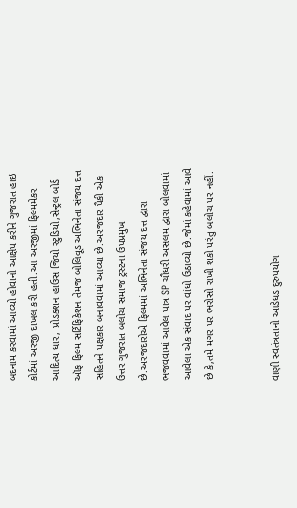બદનામ કરવામાં આવ્યો હોવાનો આક્ષેપ કરીને ગુજરાત હાઇ કોર્ટમાં અરજી દાખલ કરી હતી.આ અરજીમાં ફિલ્મમેકર આદિત્ય ધાર, પ્રોડક્શન હાઉસ જિયો સ્ટુડિયો,સેન્ટ્રલ બોર્ડ ઑફ ફિલ્મ સર્ટિફિકેશન તેમજ બોલિવૂડ અભિનેતા સંજય દત્ત સહિતને પક્ષકાર બનાવવામાં આવ્યા છે.અરજદાર પૈકી એક ઉત્તર ગુજરાત બલોચ સમાજ ટ્રસ્ટના ઉપપ્રમુખ છે.અરજદારોએ ફિલ્મમાં અભિનેતા સંજય દત્ત દ્વારા ભજવવામાં આવેલ પાત્ર SP ચૌધરી અસલમ દ્વારા બોલવામાં આવેલા એક સંવાદ પર વાંધો ઉઠાવ્યો છે.જેમાં કહેવામાં આવે છે કે,તમે મગર પર ભરોસો રાખી શકો પરંતુ બલોચ પર નહીં.


વાણી સ્વતંત્રતાનો આડેધડ દુરુપયોગ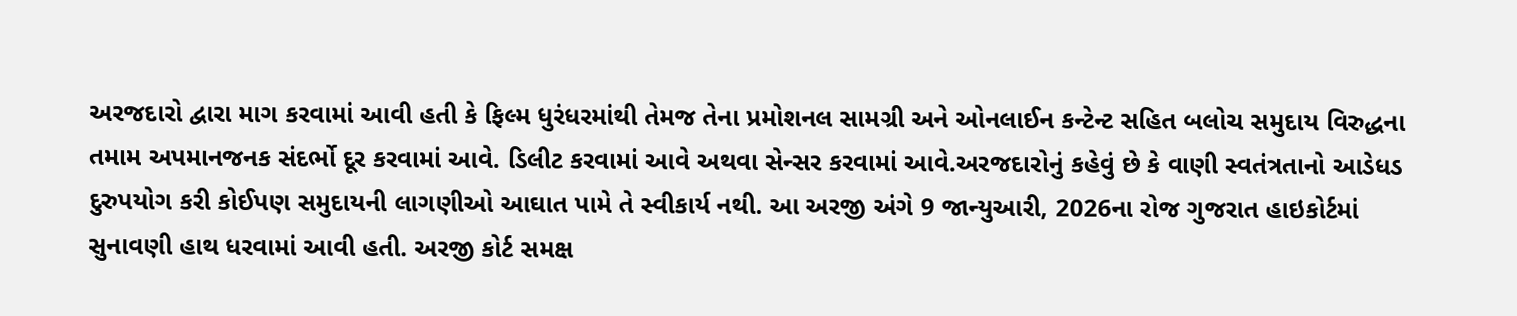અરજદારો દ્વારા માગ કરવામાં આવી હતી કે ફિલ્મ ધુરંધરમાંથી તેમજ તેના પ્રમોશનલ સામગ્રી અને ઓનલાઈન કન્ટેન્ટ સહિત બલોચ સમુદાય વિરુદ્ધના તમામ અપમાનજનક સંદર્ભો દૂર કરવામાં આવે. ડિલીટ કરવામાં આવે અથવા સેન્સર કરવામાં આવે.અરજદારોનું કહેવું છે કે વાણી સ્વતંત્રતાનો આડેધડ દુરુપયોગ કરી કોઈપણ સમુદાયની લાગણીઓ આઘાત પામે તે સ્વીકાર્ય નથી. આ અરજી અંગે 9 જાન્યુઆરી, 2026ના રોજ ગુજરાત હાઇકોર્ટમાં સુનાવણી હાથ ધરવામાં આવી હતી. અરજી કોર્ટ સમક્ષ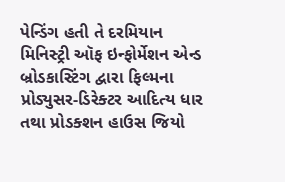પેન્ડિંગ હતી તે દરમિયાન મિનિસ્ટ્રી ઑફ ઇન્ફોર્મેશન એન્ડ બ્રોડકાસ્ટિંગ દ્વારા ફિલ્મના પ્રોડ્યુસર-ડિરેક્ટર આદિત્ય ધાર તથા પ્રોડક્શન હાઉસ જિયો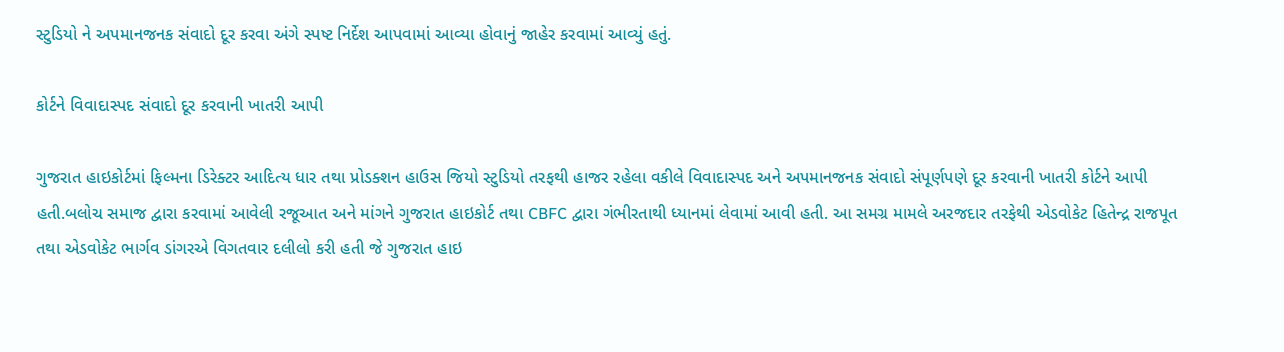સ્ટુડિયો ને અપમાનજનક સંવાદો દૂર કરવા અંગે સ્પષ્ટ નિર્દેશ આપવામાં આવ્યા હોવાનું જાહેર કરવામાં આવ્યું હતું.

કોર્ટને વિવાદાસ્પદ સંવાદો દૂર કરવાની ખાતરી આપી

ગુજરાત હાઇકોર્ટમાં ફિલ્મના ડિરેક્ટર આદિત્ય ધાર તથા પ્રોડક્શન હાઉસ જિયો સ્ટુડિયો તરફથી હાજર રહેલા વકીલે વિવાદાસ્પદ અને અપમાનજનક સંવાદો સંપૂર્ણપણે દૂર કરવાની ખાતરી કોર્ટને આપી હતી.બલોચ સમાજ દ્વારા કરવામાં આવેલી રજૂઆત અને માંગને ગુજરાત હાઇકોર્ટ તથા CBFC દ્વારા ગંભીરતાથી ધ્યાનમાં લેવામાં આવી હતી. આ સમગ્ર મામલે અરજદાર તરફેથી એડવોકેટ હિતેન્દ્ર રાજપૂત તથા એડવોકેટ ભાર્ગવ ડાંગરએ વિગતવાર દલીલો કરી હતી જે ગુજરાત હાઇ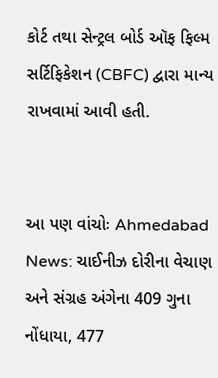કોર્ટ તથા સેન્ટ્રલ બોર્ડ ઑફ ફિલ્મ સર્ટિફિકેશન (CBFC) દ્વારા માન્ય રાખવામાં આવી હતી.


આ પણ વાંચોઃ Ahmedabad News: ચાઈનીઝ દોરીના વેચાણ અને સંગ્રહ અંગેના 409 ગુના નોંધાયા, 477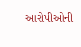આરોપીઓની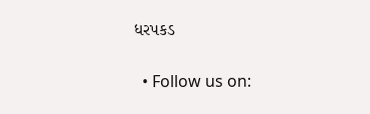ધરપકડ


  • Follow us on: